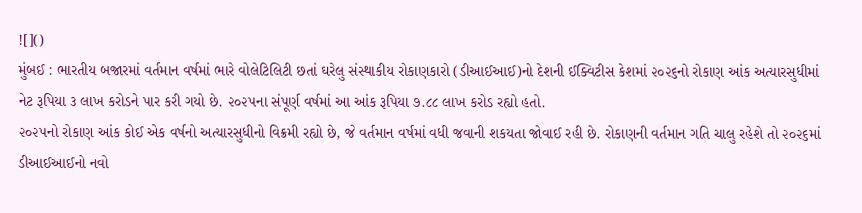![]()
મુંબઈ : ભારતીય બજારમાં વર્તમાન વર્ષમાં ભારે વોલેટિલિટી છતાં ઘરેલુ સંસ્થાકીય રોકાણકારો (ડીઆઈઆઈ)નો દેશની ઈક્વિટીસ કેશમાં ૨૦૨૬નો રોકાણ આંક અત્યારસુધીમાં નેટ રૂપિયા ૩ લાખ કરોડને પાર કરી ગયો છે. ૨૦૨૫ના સંપૂર્ણ વર્ષમાં આ આંક રૂપિયા ૭.૮૮ લાખ કરોડ રહ્યો હતો.
૨૦૨૫નો રોકાણ આંક કોઈ એક વર્ષનો અત્યારસુધીનો વિક્રમી રહ્યો છે, જે વર્તમાન વર્ષમાં વધી જવાની શકયતા જોવાઈ રહી છે. રોકાણની વર્તમાન ગતિ ચાલુ રહેશે તો ૨૦૨૬માં ડીઆઈઆઈનો નવો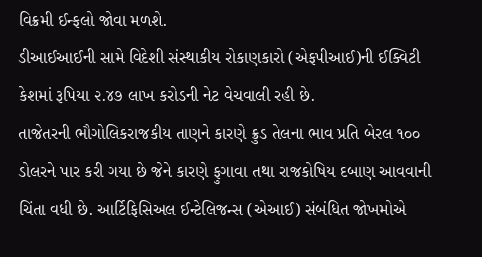વિક્રમી ઈન્ફલો જોવા મળશે.
ડીઆઈઆઈની સામે વિદેશી સંસ્થાકીય રોકાણકારો (એફપીઆઈ)ની ઈક્વિટી કેશમાં રૂપિયા ૨.૪૭ લાખ કરોડની નેટ વેચવાલી રહી છે.
તાજેતરની ભૌગોલિકરાજકીય તાણને કારણે ક્રુડ તેલના ભાવ પ્રતિ બેરલ ૧૦૦ ડોલરને પાર કરી ગયા છે જેને કારણે ફુગાવા તથા રાજકોષિય દબાણ આવવાની ચિંતા વધી છે. આર્ટિફિસિઅલ ઈન્ટેલિજન્સ (એઆઈ) સંબંધિત જોખમોએ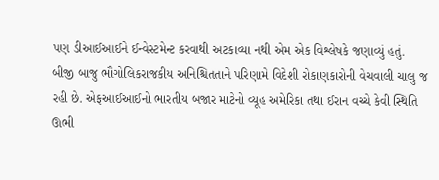પણ ડીઆઈઆઈને ઈન્વેસ્ટમેન્ટ કરવાથી અટકાવ્યા નથી એમ એક વિશ્લેષકે જણાવ્યું હતું.
બીજી બાજુ ભૌગોલિકરાજકીય અનિશ્ચિતતાને પરિણામે વિદેશી રોકાણકારોની વેચવાલી ચાલુ જ રહી છે. એફઆઈઆઈનો ભારતીય બજાર માટેનો વ્યૂહ અમેરિકા તથા ઈરાન વચ્ચે કેવી સ્થિતિ ઊભી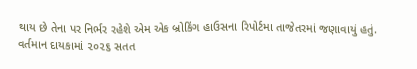થાય છે તેના પર નિર્ભર રહેશે એમ એક બ્રોકિંગ હાઉસના રિપોર્ટમા તાજેતરમાં જણાવાયું હતું.
વર્તમાન દાયકામાં ૨૦૨૬ સતત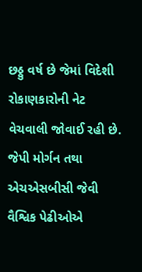છઠ્ઠુ વર્ષ છે જેમાં વિદેશી રોકાણકારોની નેટ વેચવાલી જોવાઈ રહી છે. જેપી મોર્ગન તથા એચએસબીસી જેવી વૈશ્વિક પેઢીઓએ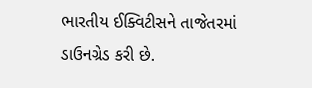ભારતીય ઈક્વિટીસને તાજેતરમાં ડાઉનગ્રેડ કરી છે.